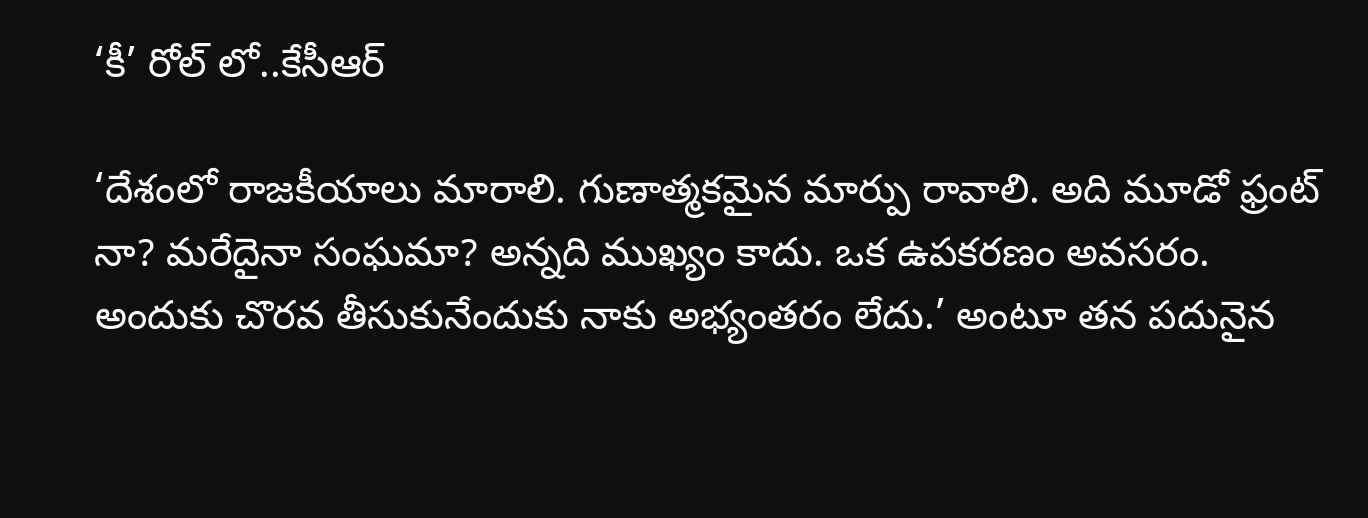‘కీ’ రోల్ లో..కేసీఆర్

‘దేశంలో రాజకీయాలు మారాలి. గుణాత్మకమైన మార్పు రావాలి. అది మూడో ఫ్రంట్ నా? మరేదైనా సంఘమా? అన్నది ముఖ్యం కాదు. ఒక ఉపకరణం అవసరం. అందుకు చొరవ తీసుకునేందుకు నాకు అభ్యంతరం లేదు.’ అంటూ తన పదునైన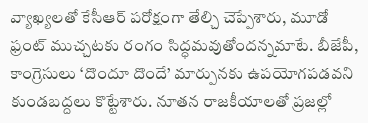వ్యాఖ్యలతో కేసీఆర్ పరోక్షంగా తేల్చి చెప్పేశారు, మూడో ఫ్రంట్ ముచ్చటకు రంగం సిద్ధమవుతోందన్నమాటే. బీజేపీ, కాంగ్రెసులు ‘దొందూ దొందే’ మార్పునకు ఉపయోగపడవని కుండబద్దలు కొట్టేశారు. నూతన రాజకీయాలతో ప్రజల్లో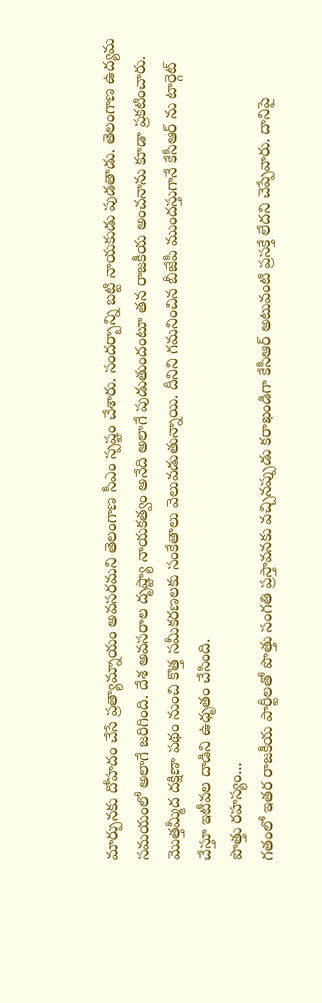మార్పునకు దోహదం చేసే ప్రత్యామ్నాయం అవసరమని తెలంగాణ సీఎం స్పష్టం చేశారు. సందర్బాన్ని బట్టి నాయకుడు పుడతాడు. తెలంగాణ ఉద్యమ సమయంలో అలాగే జరిగింది. దేశ అవసరాల దృష్ట్యా నాయకత్వం అనేది అలాగే పుడుతుందంటూ తన రాజకీయ అంచనాను కూడా ప్రకటించారు. మొత్తమ్మీద దక్షిణా పథం నుంచి కొత్త సమీకరణలకు సంకేతాలు వెలువడుతున్నాయి. దీనిని గమనించిన బీజేపీ ముందస్తుగానే కేసీఆర్ ను టార్గెట్ చేస్తూ ఇటీవల దాడిని ఉధృతం చేసింది.
పొత్తు రహస్యం...
గతంలో ఇతర రాజకీయ పార్టీలతో పొత్తు సంగతి ప్రస్తావనకు వచ్చినప్పుడు కరాఖండిగా కేసీఆర్ అటువంటి ప్రసక్తే లేదని చెప్పేవారు. దానిపై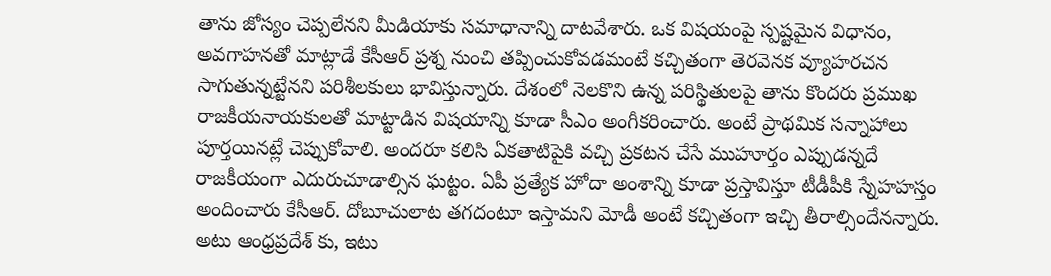తాను జోస్యం చెప్పలేనని మీడియాకు సమాధానాన్ని దాటవేశారు. ఒక విషయంపై స్పష్టమైన విధానం, అవగాహనతో మాట్లాడే కేసీఆర్ ప్రశ్న నుంచి తప్పించుకోవడమంటే కచ్చితంగా తెరవెనక వ్యూహరచన సాగుతున్నట్టేనని పరిశీలకులు భావిస్తున్నారు. దేశంలో నెలకొని ఉన్న పరిస్థితులపై తాను కొందరు ప్రముఖ రాజకీయనాయకులతో మాట్టాడిన విషయాన్ని కూడా సీఎం అంగీకరించారు. అంటే ప్రాథమిక సన్నాహాలు పూర్తయినట్లే చెప్పుకోవాలి. అందరూ కలిసి ఏకతాటిపైకి వచ్చి ప్రకటన చేసే ముహూర్తం ఎప్పుడన్నదే రాజకీయంగా ఎదురుచూడాల్సిన ఘట్టం. ఏపీ ప్రత్యేక హోదా అంశాన్ని కూడా ప్రస్తావిస్తూ టీడీపీకి స్నేహహస్తం అందించారు కేసీఆర్. దోబూచులాట తగదంటూ ఇస్తామని మోడీ అంటే కచ్చితంగా ఇచ్చి తీరాల్సిందేనన్నారు. అటు ఆంధ్రప్రదేశ్ కు, ఇటు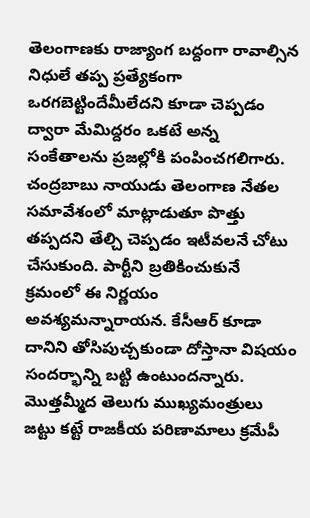తెలంగాణకు రాజ్యాంగ బద్దంగా రావాల్సిన నిధులే తప్ప ప్రత్యేకంగా ఒరగబెట్టిందేమీలేదని కూడా చెప్పడం ద్వారా మేమిద్దరం ఒకటే అన్న సంకేతాలను ప్రజల్లోకి పంపించగలిగారు. చంద్రబాబు నాయుడు తెలంగాణ నేతల సమావేశంలో మాట్లాడుతూ పొత్తు తప్పదని తేల్చి చెప్పడం ఇటీవలనే చోటు చేసుకుంది. పార్టీని బ్రతికించుకునే క్రమంలో ఈ నిర్ణయం అవశ్యమన్నారాయన. కేసీఆర్ కూడా దానిని తోసిపుచ్చకుండా దోస్తానా విషయం సందర్భాన్ని బట్టి ఉంటుందన్నారు. మొత్తమ్మీద తెలుగు ముఖ్యమంత్రులు జట్టు కట్టే రాజకీయ పరిణామాలు క్రమేపీ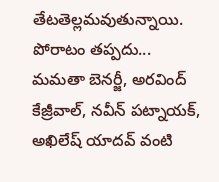తేటతెల్లమవుతున్నాయి.
పోరాటం తప్పదు...
మమతా బెనర్జీ, అరవింద్ కేజ్రీవాల్, నవీన్ పట్నాయక్, అఖిలేష్ యాదవ్ వంటి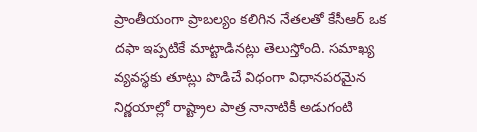ప్రాంతీయంగా ప్రాబల్యం కలిగిన నేతలతో కేసీఆర్ ఒక దఫా ఇప్పటికే మాట్టాడినట్లు తెలుస్తోంది. సమాఖ్య వ్యవస్థకు తూట్లు పొడిచే విధంగా విధానపరమైన నిర్ణయాల్లో రాష్ట్రాల పాత్ర నానాటికీ అడుగంటి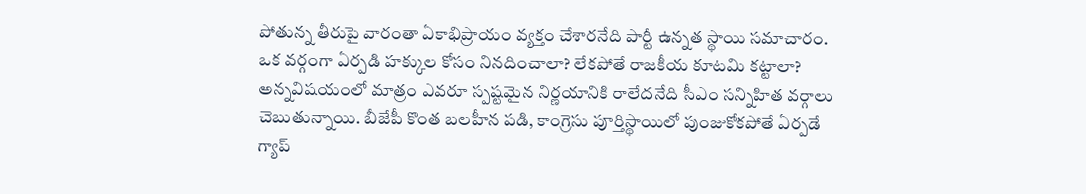పోతున్న తీరుపై వారంతా ఏకాభిప్రాయం వ్యక్తం చేశారనేది పార్టీ ఉన్నత స్థాయి సమాచారం. ఒక వర్గంగా ఏర్పడి హక్కుల కోసం నినదించాలా? లేకపోతే రాజకీయ కూటమి కట్టాలా? అన్నవిషయంలో మాత్రం ఎవరూ స్పష్టమైన నిర్ణయానికి రాలేదనేది సీఎం సన్నిహిత వర్గాలు చెబుతున్నాయి. బీజేపీ కొంత బలహీన పడి, కాంగ్రెసు పూర్తిస్థాయిలో పుంజుకోకపోతే ఏర్పడే గ్యాప్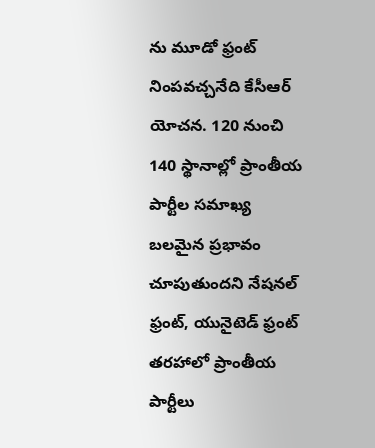ను మూడో ఫ్రంట్ నింపవచ్చనేది కేసీఆర్ యోచన. 120 నుంచి 140 స్థానాల్లో ప్రాంతీయ పార్టీల సమాఖ్య బలమైన ప్రభావం చూపుతుందని నేషనల్ ఫ్రంట్, యునైటెడ్ ఫ్రంట్ తరహాలో ప్రాంతీయ పార్టీలు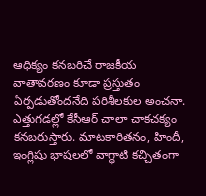ఆధిక్యం కనబరిచే రాజకీయ వాతావరణం కూడా ప్రస్తుతం ఏర్పడుతోందనేది పరిశీలకుల అంచనా. ఎత్తుగడల్లో కేసీఆర్ చాలా చాకచక్యం కనబరుస్తారు. మాటకారితనం, హిందీ, ఇంగ్లిషు భాషలలో వాగ్ధాటి కచ్చితంగా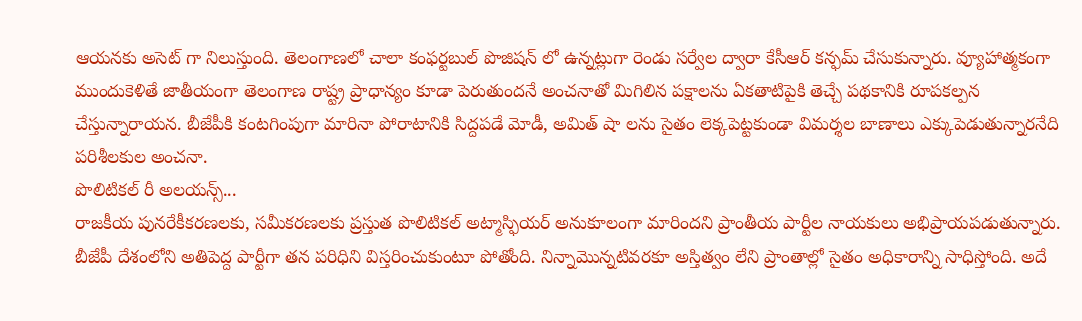ఆయనకు అసెట్ గా నిలుస్తుంది. తెలంగాణలో చాలా కంఫర్టబుల్ పొజిషన్ లో ఉన్నట్లుగా రెండు సర్వేల ద్వారా కేసీఆర్ కన్ఫమ్ చేసుకున్నారు. వ్యూహాత్మకంగా ముందుకెళితే జాతీయంగా తెలంగాణ రాష్ట్ర ప్రాధాన్యం కూడా పెరుతుందనే అంచనాతో మిగిలిన పక్షాలను ఏకతాటిపైకి తెచ్చే పథకానికి రూపకల్పన చేస్తున్నారాయన. బీజేపీకి కంటగింపుగా మారినా పోరాటానికి సిద్దపడే మోడీ, అమిత్ షా లను సైతం లెక్కపెట్టకుండా విమర్శల బాణాలు ఎక్కుపెడుతున్నారనేది పరిశీలకుల అంచనా.
పొలిటికల్ రీ అలయన్స్...
రాజకీయ పునరేకీకరణలకు, సమీకరణలకు ప్రస్తుత పొలిటికల్ అట్మాస్ఫియర్ అనుకూలంగా మారిందని ప్రాంతీయ పార్టీల నాయకులు అభిప్రాయపడుతున్నారు. బీజేపీ దేశంలోని అతిపెద్ద పార్టీగా తన పరిధిని విస్తరించుకుంటూ పోతోంది. నిన్నామొన్నటివరకూ అస్తిత్వం లేని ప్రాంతాల్లో సైతం అధికారాన్ని సాధిస్తోంది. అదే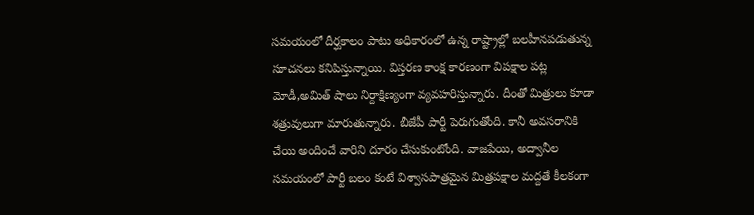సమయంలో దీర్ఘకాలం పాటు అధికారంలో ఉన్న రాష్ట్రాల్లో బలహీనపడుతున్న సూచనలు కనిపిస్తున్నాయి. విస్తరణ కాంక్ష కారణంగా విపక్షాల పట్ల మోడీ,అమిత్ షాలు నిర్దాక్షిణ్యంగా వ్యవహరిస్తున్నారు. దీంతో మిత్రులు కూడా శత్రువులుగా మారుతున్నారు. బీజేపీ పార్టీ పెరుగుతోంది. కానీ అవసరానికి చేయి అందించే వారిని దూరం చేసుకుంటోంది. వాజపేయి, అద్వానీల సమయంలో పార్టీ బలం కంటే విశ్వాసపాత్రమైన మిత్రపక్షాల మద్దతే కీలకంగా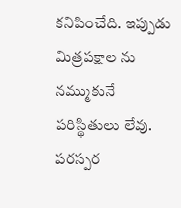కనిపించేది. ఇప్పుడు మిత్రపక్షాల ను నమ్ముకునే పరిస్థితులు లేవు. పరస్పర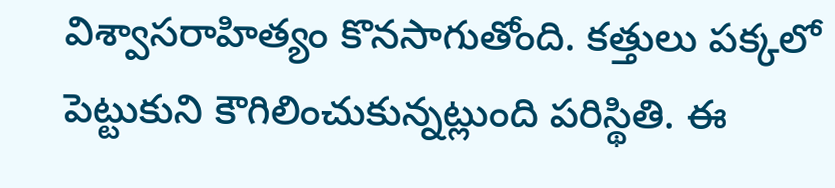విశ్వాసరాహిత్యం కొనసాగుతోంది. కత్తులు పక్కలో పెట్టుకుని కౌగిలించుకున్నట్లుంది పరిస్థితి. ఈ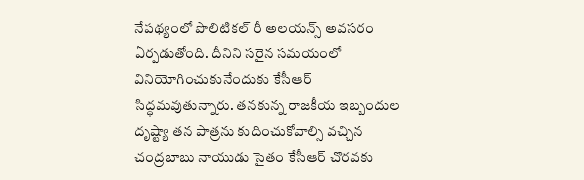నేపథ్యంలో పొలిటికల్ రీ అలయన్స్ అవసరం ఏర్పడుతోంది. దీనిని సరైన సమయంలో వినియోగించుకునేందుకు కేసీఆర్ సిద్ధమవుతున్నారు. తనకున్న రాజకీయ ఇబ్బందుల దృష్ట్యా తన పాత్రను కుదించుకోవాల్సి వచ్చిన చంద్రబాబు నాయుడు సైతం కేసీఆర్ చొరవకు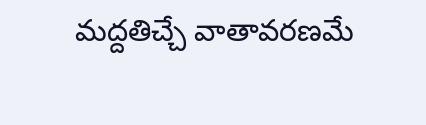మద్దతిచ్చే వాతావరణమే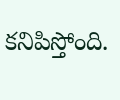కనిపిస్తోంది.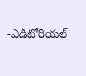-ఎడిటోరియల్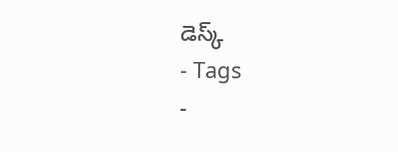డెస్క్
- Tags
-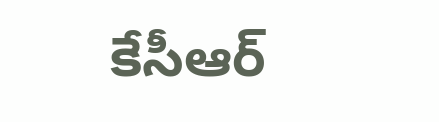కేసీఆర్